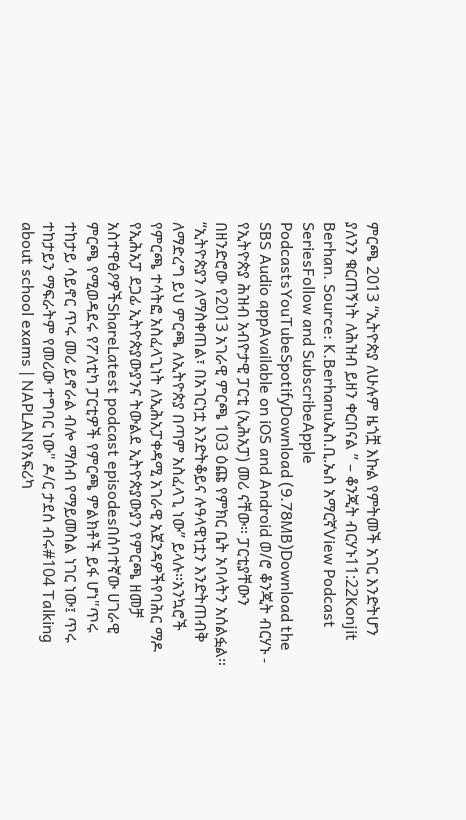ምርጫ 2013 “ኢትዮጵያ ለሁሉም ዜጎቿ እኩል የምትመች አገር እንድትሆን ያለንን ቁርጠኝነት ለሕዝብ ይዘን ቀርበናል ” – ቆንጂት ብርሃኑ11:22Konjit Berhan. Source: K.Berhanuኤስ.ቢ.ኤስ አማርኛView Podcast SeriesFollow and SubscribeApple PodcastsYouTubeSpotifyDownload (9.78MB)Download the SBS Audio appAvailable on iOS and Android ወ/ሮ ቆንጂት ብርሃኑ - የኢትዮጵያ ሕዝብ አብዮታዊ ፓርቲ (ኢሕአፓ) መሪ ናቸው። ፓርቲያቸውን በዘንድሮው የ2013 አገራዊ ምርጫ 103 ዕጩ የምክር ቤት አባላትን አሰልፏል። “ኢትዮጵያን ለማስቀጠል፣ በአገርነቷ እንድትቆይና ሉዓላዊነቷን እንድትጠብቅ ለማድረግ ይህ ምርጫ ለኢትዮጵያ በጣም አስፈላጊ ነው” ይላሉ።አንኳሮች የምርጫ ተሳትፎ አስፈላጊነት ለኢሕአፓቀዳሚ አገራዊ አጀንዳዎችየባሕር ማዶ የኢሕአፓ ደጋፊ ኢትዮጵያውያንና ትውልደ ኢትዮጵያውያን የምርጫ ዘመቻ አስተዋፅዖዎችShareLatest podcast episodesበሰባተኛው ሀገራዊ ምርጫ የሚወዳደሩ የፖለቲካ ፓርቲዎች የምርጫ ምልክቶች ይፋ ሆነ"ጥሩ ተከታይ ሳይኖር ጥሩ መሪ ይኖራል ብሎ ማሰብ የማይመስል ነገር ነው፤ ጥሩ ተከታይን ማፍራትም የመሪው ተግባር ነው" ዶ/ር ታደሰ ብሩ#104 Talking about school exams | NAPLANየአፍሪካ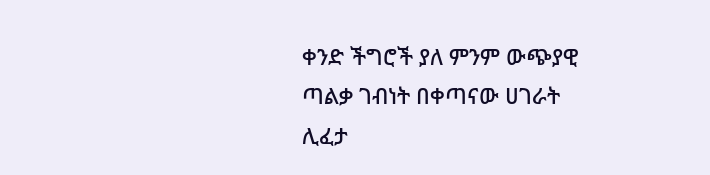ቀንድ ችግሮች ያለ ምንም ውጭያዊ ጣልቃ ገብነት በቀጣናው ሀገራት ሊፈታ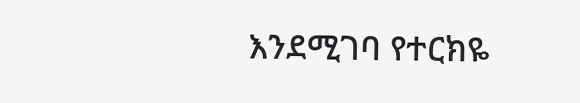እንደሚገባ የተርክዬ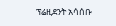ፕሬዚደንት አሳሰቡ